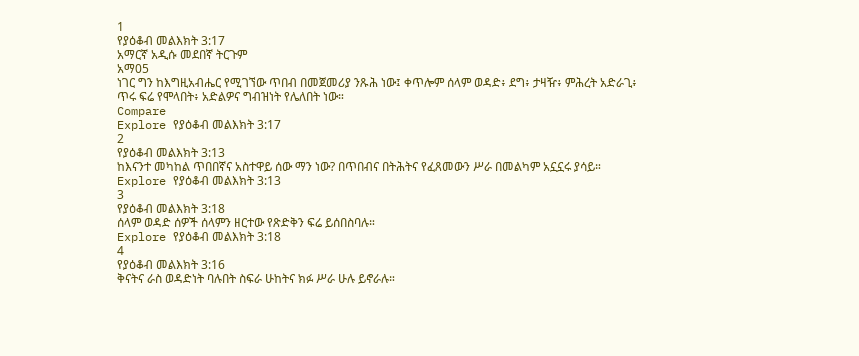1
የያዕቆብ መልእክት 3:17
አማርኛ አዲሱ መደበኛ ትርጉም
አማ05
ነገር ግን ከእግዚአብሔር የሚገኘው ጥበብ በመጀመሪያ ንጹሕ ነው፤ ቀጥሎም ሰላም ወዳድ፥ ደግ፥ ታዛዥ፥ ምሕረት አድራጊ፥ ጥሩ ፍሬ የሞላበት፥ አድልዎና ግብዝነት የሌለበት ነው።
Compare
Explore የያዕቆብ መልእክት 3:17
2
የያዕቆብ መልእክት 3:13
ከእናንተ መካከል ጥበበኛና አስተዋይ ሰው ማን ነው? በጥበብና በትሕትና የፈጸመውን ሥራ በመልካም አኗኗሩ ያሳይ።
Explore የያዕቆብ መልእክት 3:13
3
የያዕቆብ መልእክት 3:18
ሰላም ወዳድ ሰዎች ሰላምን ዘርተው የጽድቅን ፍሬ ይሰበስባሉ።
Explore የያዕቆብ መልእክት 3:18
4
የያዕቆብ መልእክት 3:16
ቅናትና ራስ ወዳድነት ባሉበት ስፍራ ሁከትና ክፉ ሥራ ሁሉ ይኖራሉ።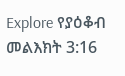Explore የያዕቆብ መልእክት 3:16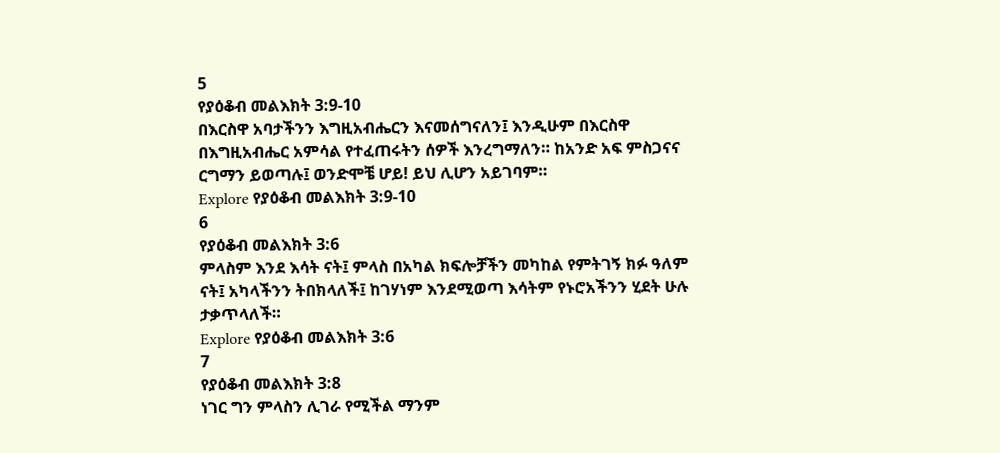5
የያዕቆብ መልእክት 3:9-10
በእርስዋ አባታችንን እግዚአብሔርን እናመሰግናለን፤ እንዲሁም በእርስዋ በእግዚአብሔር አምሳል የተፈጠሩትን ሰዎች እንረግማለን። ከአንድ አፍ ምስጋናና ርግማን ይወጣሉ፤ ወንድሞቼ ሆይ! ይህ ሊሆን አይገባም።
Explore የያዕቆብ መልእክት 3:9-10
6
የያዕቆብ መልእክት 3:6
ምላስም እንደ እሳት ናት፤ ምላስ በአካል ክፍሎቻችን መካከል የምትገኝ ክፉ ዓለም ናት፤ አካላችንን ትበክላለች፤ ከገሃነም እንደሚወጣ እሳትም የኑሮአችንን ሂደት ሁሉ ታቃጥላለች።
Explore የያዕቆብ መልእክት 3:6
7
የያዕቆብ መልእክት 3:8
ነገር ግን ምላስን ሊገራ የሚችል ማንም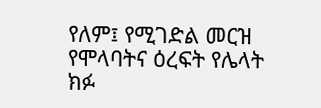የለም፤ የሚገድል መርዝ የሞላባትና ዕረፍት የሌላት ክፉ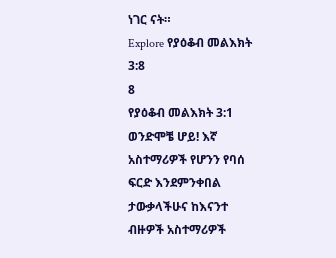ነገር ናት።
Explore የያዕቆብ መልእክት 3:8
8
የያዕቆብ መልእክት 3:1
ወንድሞቼ ሆይ! እኛ አስተማሪዎች የሆንን የባሰ ፍርድ እንደምንቀበል ታውቃላችሁና ከእናንተ ብዙዎች አስተማሪዎች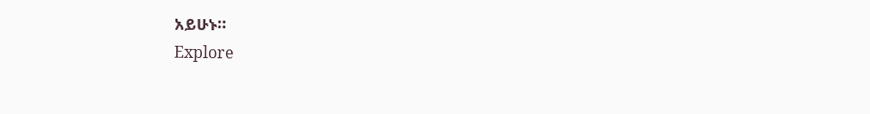አይሁኑ።
Explore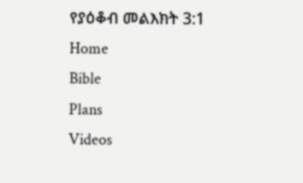የያዕቆብ መልእክት 3:1
Home
Bible
Plans
Videos